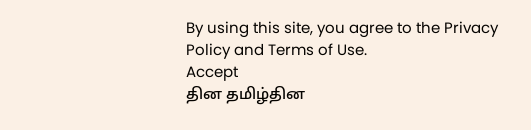By using this site, you agree to the Privacy Policy and Terms of Use.
Accept
தின தமிழ்தின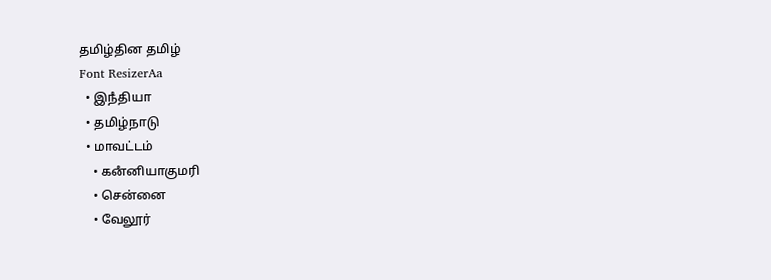தமிழ்தின தமிழ்
Font ResizerAa
  • இநஂதியா
  • தமிழ்நாடு
  • மாவட்டம்
    • கனஂனியாகுமரி
    • சென்னை
    • வேலூர்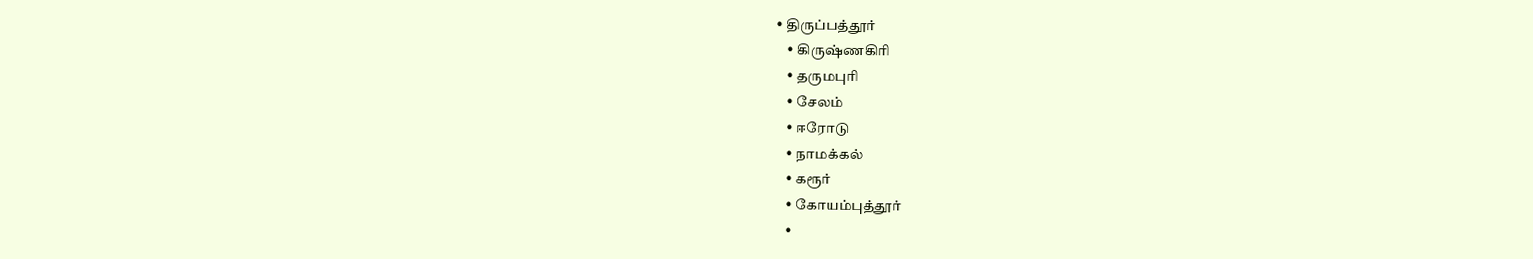• திருப்பத்தூர்
    • கிருஷ்ணகிரி
    • தருமபுரி
    • சேலம்
    • ஈரோடு
    • நாமக்கல்
    • கரூர்
    • கோயம்புத்தூர்
    •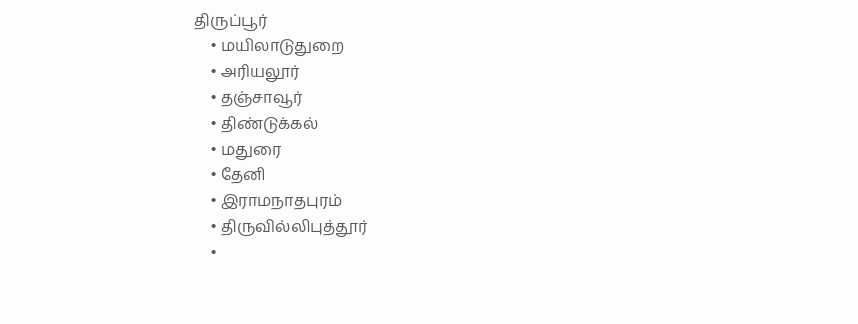திருப்பூர்
    • மயிலாடுதுறை
    • அரியலூர்
    • தஞ்சாவூர்
    • திண்டுக்கல்
    • மதுரை
    • தேனி
    • இராமநாதபுரம்
    • திருவில்லிபுத்தூர்
    •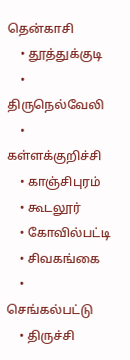தென்காசி
    • தூத்துக்குடி
    • திருநெல்வேலி
    • கள்ளக்குறிச்சி
    • காஞ்சிபுரம்
    • கூடலூர்
    • கோவில்பட்டி
    • சிவகங்கை
    • செங்கல்பட்டு
    • திருச்சி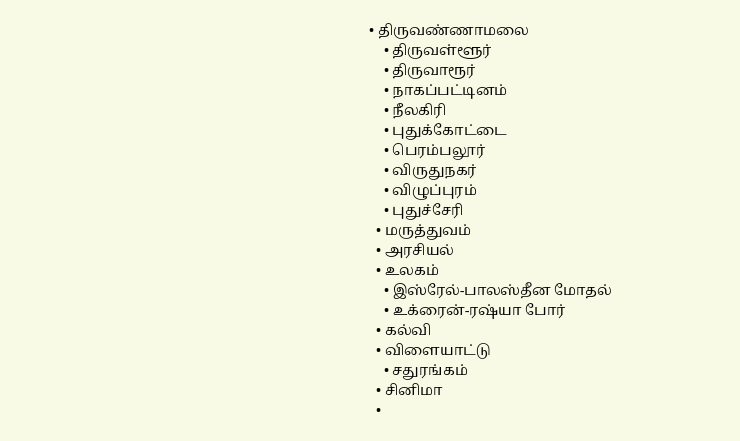• திருவண்ணாமலை
    • திருவள்ளூர்
    • திருவாரூர்
    • நாகப்பட்டினம்
    • நீலகிரி
    • புதுக்கோட்டை
    • பெரம்பலூர்
    • விருதுநகர்
    • விழுப்புரம்
    • புதுச்சேரி
  • மருத்துவம்
  • அரசியல்
  • உலகம்
    • இஸ்ரேல்-பாலஸ்தீன மோதல்
    • உக்ரைன்-ரஷ்யா போர்
  • கல்வி
  • விளையாட்டு
    • சதுரங்கம்
  • சினிமா
  •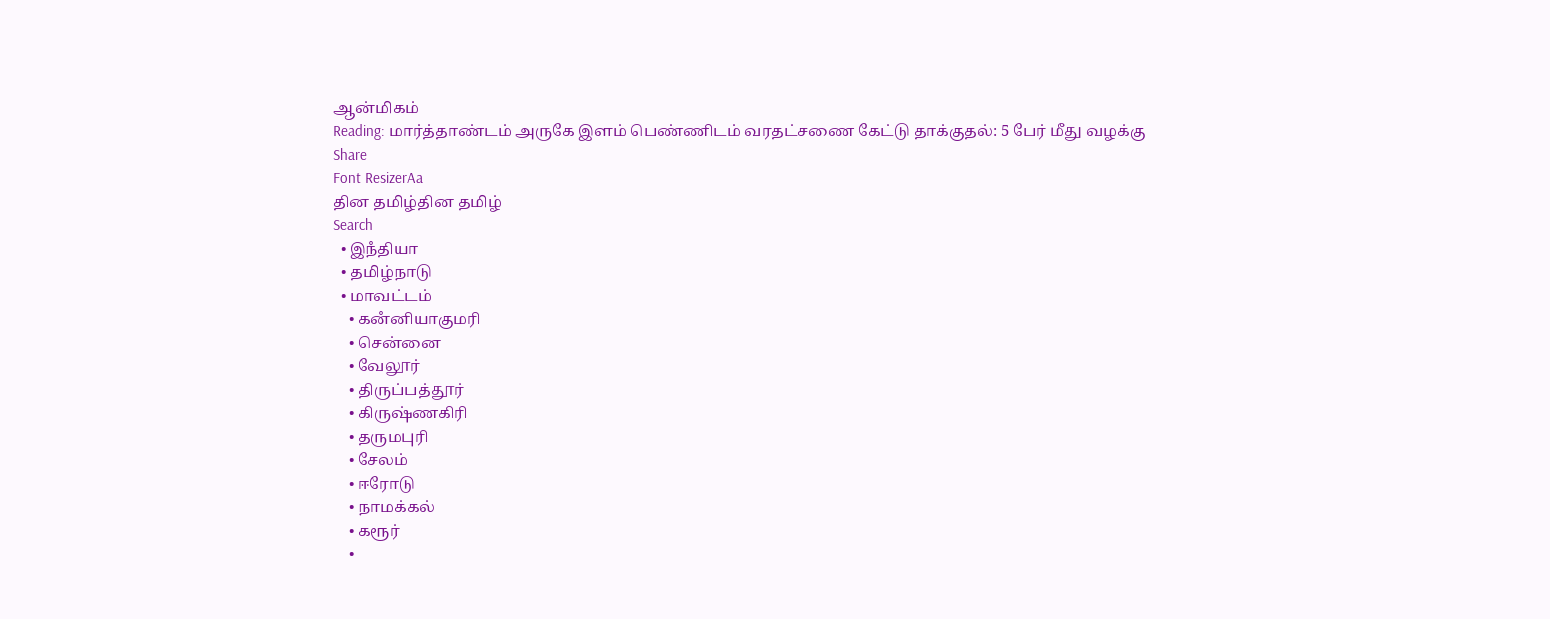ஆன்மிகம்
Reading: மார்த்தாண்டம் அருகே இளம் பெண்ணிடம் வரதட்சணை கேட்டு தாக்குதல்: 5 பேர் மீது வழக்கு
Share
Font ResizerAa
தின தமிழ்தின தமிழ்
Search
  • இநஂதியா
  • தமிழ்நாடு
  • மாவட்டம்
    • கனஂனியாகுமரி
    • சென்னை
    • வேலூர்
    • திருப்பத்தூர்
    • கிருஷ்ணகிரி
    • தருமபுரி
    • சேலம்
    • ஈரோடு
    • நாமக்கல்
    • கரூர்
    •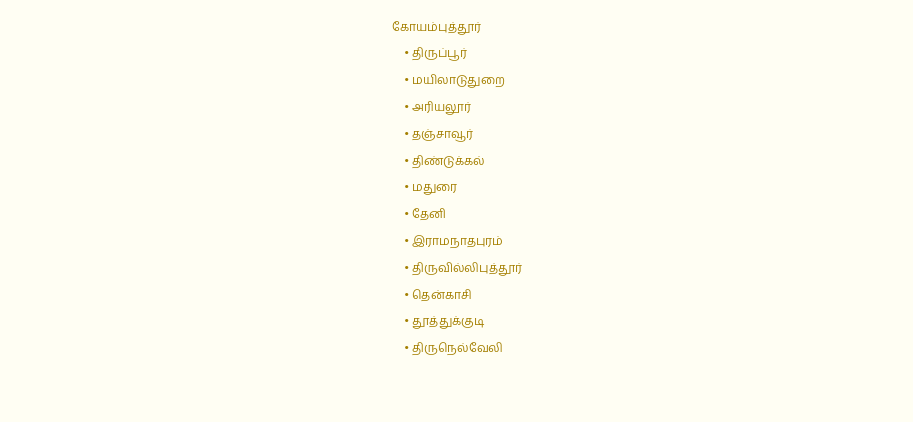கோயம்புத்தூர்
    • திருப்பூர்
    • மயிலாடுதுறை
    • அரியலூர்
    • தஞ்சாவூர்
    • திண்டுக்கல்
    • மதுரை
    • தேனி
    • இராமநாதபுரம்
    • திருவில்லிபுத்தூர்
    • தென்காசி
    • தூத்துக்குடி
    • திருநெல்வேலி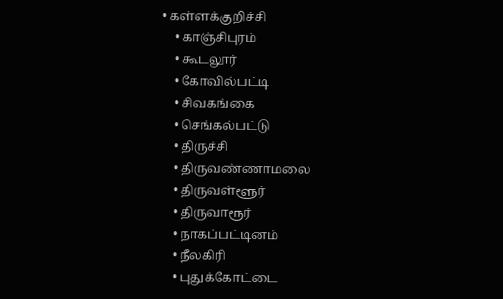• கள்ளக்குறிச்சி
    • காஞ்சிபுரம்
    • கூடலூர்
    • கோவில்பட்டி
    • சிவகங்கை
    • செங்கல்பட்டு
    • திருச்சி
    • திருவண்ணாமலை
    • திருவள்ளூர்
    • திருவாரூர்
    • நாகப்பட்டினம்
    • நீலகிரி
    • புதுக்கோட்டை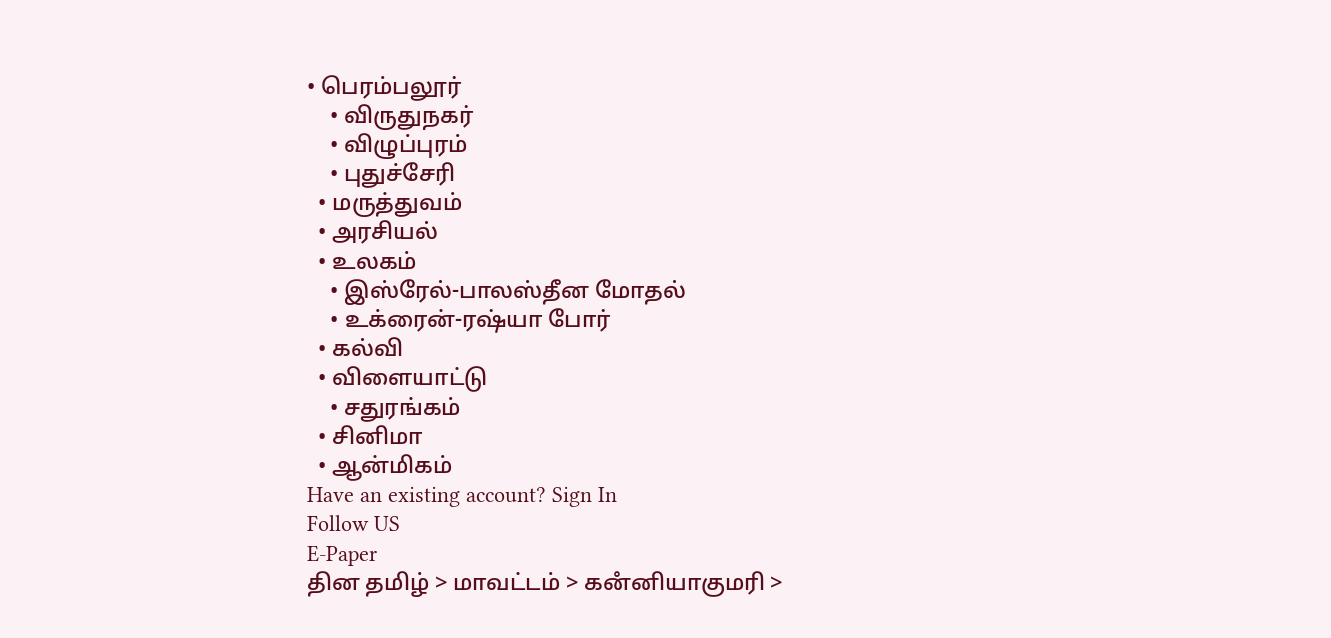• பெரம்பலூர்
    • விருதுநகர்
    • விழுப்புரம்
    • புதுச்சேரி
  • மருத்துவம்
  • அரசியல்
  • உலகம்
    • இஸ்ரேல்-பாலஸ்தீன மோதல்
    • உக்ரைன்-ரஷ்யா போர்
  • கல்வி
  • விளையாட்டு
    • சதுரங்கம்
  • சினிமா
  • ஆன்மிகம்
Have an existing account? Sign In
Follow US
E-Paper
தின தமிழ் > மாவட்டம் > கனஂனியாகுமரி >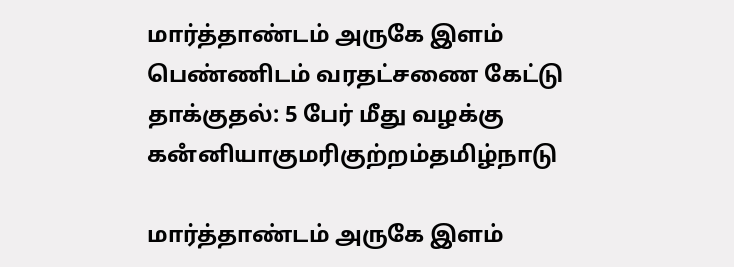மார்த்தாண்டம் அருகே இளம் பெண்ணிடம் வரதட்சணை கேட்டு தாக்குதல்: 5 பேர் மீது வழக்கு
கனஂனியாகுமரிகுற்றம்தமிழ்நாடு

மார்த்தாண்டம் அருகே இளம்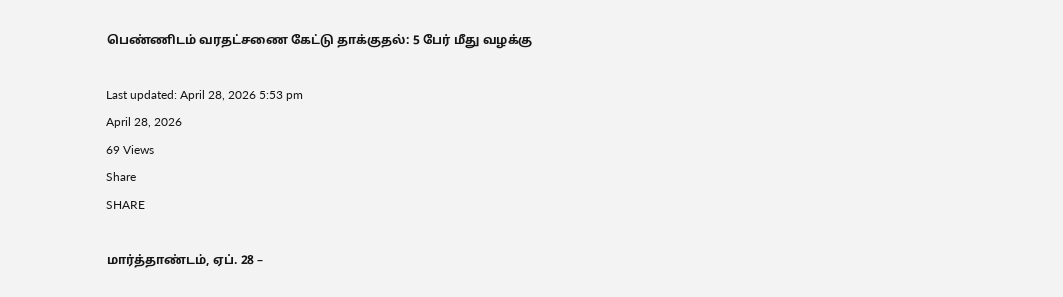பெண்ணிடம் வரதட்சணை கேட்டு தாக்குதல்: 5 பேர் மீது வழக்கு

Last updated: April 28, 2026 5:53 pm
April 28, 2026
69 Views
Share
SHARE

மார்த்தாண்டம், ஏப். 28 –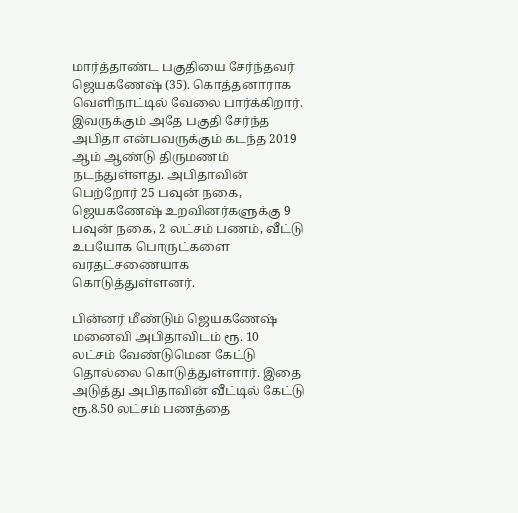மார்த்தாண்ட பகுதியை சேர்ந்தவர் ஜெயகணேஷ் (35). கொத்தனாராக வெளிநாட்டில் வேலை பார்க்கிறார். இவருக்கும் அதே பகுதி சேர்ந்த அபிதா என்பவருக்கும் கடந்த 2019 ஆம் ஆண்டு திருமணம் நடந்துள்ளது. அபிதாவின் பெற்றோர் 25 பவுன் நகை, ஜெயகணேஷ் உறவினர்களுக்கு 9 பவுன் நகை, 2 லட்சம் பணம், வீட்டு உபயோக பொருட்களை வரதட்சணையாக கொடுத்துள்ளனர்.

பின்னர் மீண்டும் ஜெயகணேஷ் மனைவி அபிதாவிடம் ரூ. 10 லட்சம் வேண்டுமென கேட்டு தொல்லை கொடுத்துள்ளார். இதை அடுத்து அபிதாவின் வீட்டில் கேட்டு ரூ.8.50 லட்சம் பணத்தை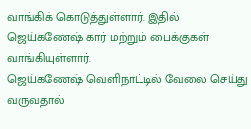வாங்கிக் கொடுத்துள்ளார். இதில் ஜெய்கணேஷ் கார் மற்றும் பைக்குகள் வாங்கியுள்ளார்.
ஜெய்கணேஷ் வெளிநாட்டில் வேலை செய்து வருவதால்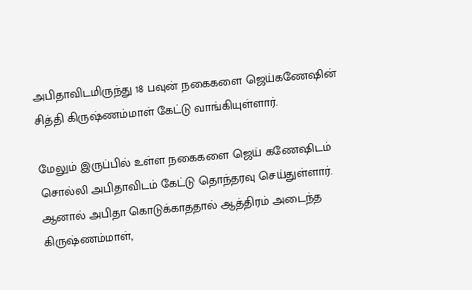அபிதாவிடமிருந்து 18 பவுன் நகைகளை ஜெய்கணேஷின் சித்தி கிருஷ்ணம்மாள் கேட்டு வாங்கியுள்ளார்.

மேலும் இருப்பில் உள்ள நகைகளை ஜெய் கணேஷிடம் சொல்லி அபிதாவிடம் கேட்டு தொந்தரவு செய்துள்ளார். ஆனால் அபிதா கொடுக்காததால் ஆத்திரம் அடைந்த கிருஷ்ணம்மாள்,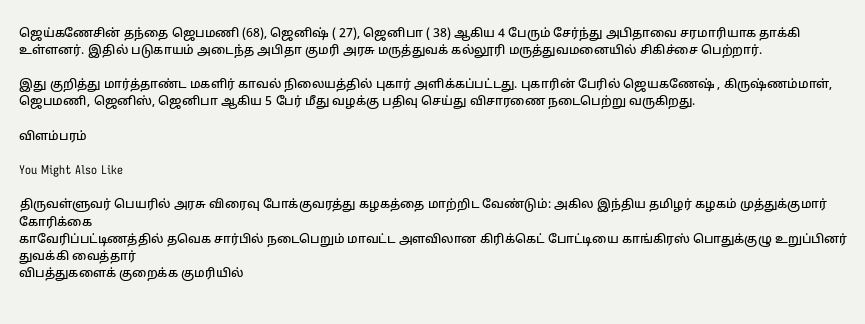ஜெய்கணேசின் தந்தை ஜெபமணி (68), ஜெனிஷ் ( 27), ஜெனிபா ( 38) ஆகிய 4 பேரும் சேர்ந்து அபிதாவை சரமாரியாக தாக்கி உள்ளனர். இதில் படுகாயம் அடைந்த அபிதா குமரி அரசு மருத்துவக் கல்லூரி மருத்துவமனையில் சிகிச்சை பெற்றார்.

இது குறித்து மார்த்தாண்ட மகளிர் காவல் நிலையத்தில் புகார் அளிக்கப்பட்டது. புகாரின் பேரில் ஜெயகணேஷ் , கிருஷ்ணம்மாள், ஜெபமணி, ஜெனிஸ், ஜெனிபா ஆகிய 5 பேர் மீது வழக்கு பதிவு செய்து விசாரணை நடைபெற்று வருகிறது.

விளம்பரம்

You Might Also Like

திருவள்ளுவர் பெயரில் அரசு விரைவு போக்குவரத்து கழகத்தை மாற்றிட வேண்டும்: அகில இந்திய தமிழர் கழகம் முத்துக்குமார் கோரிக்கை
காவேரிப்பட்டிணத்தில் தவெக சார்பில் நடைபெறும் மாவட்ட அளவிலான கிரிக்கெட் போட்டியை காங்கிரஸ் பொதுக்குழு உறுப்பினர் துவக்கி வைத்தார்
விபத்துகளைக் குறைக்க குமரியில்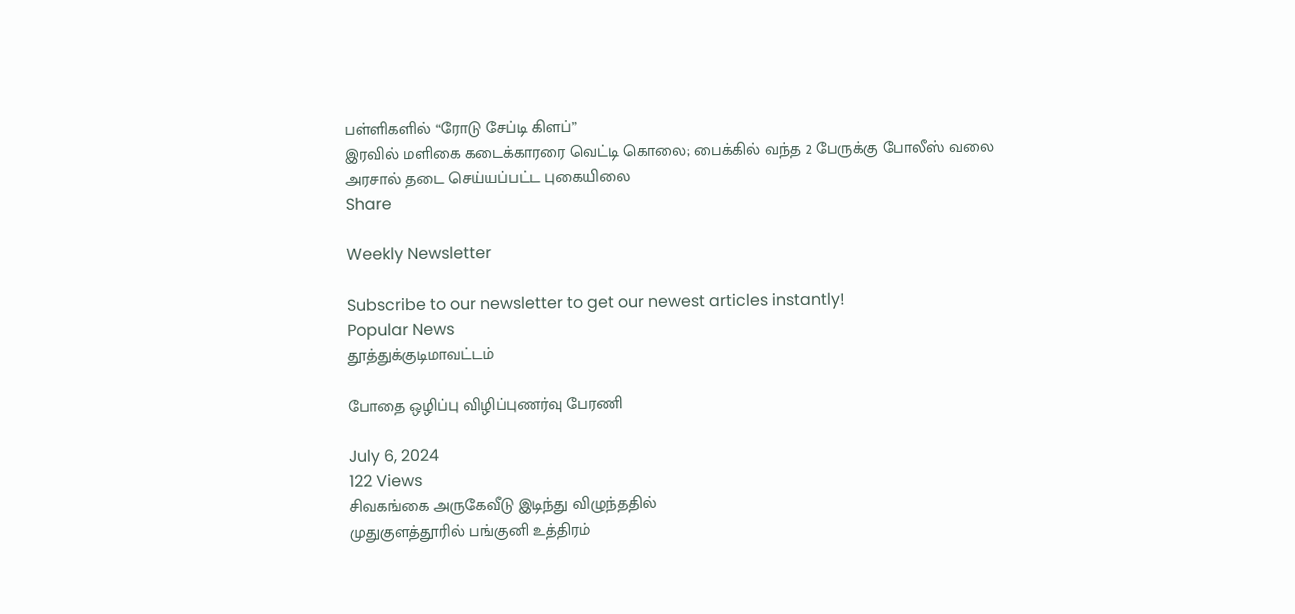பள்ளிகளில் “ரோடு சேப்டி கிளப்”
இரவில் மளிகை கடைக்காரரை வெட்டி கொலை; பைக்கில் வந்த 2 பேருக்கு போலீஸ் வலை
அரசால் தடை செய்யப்பட்ட புகையிலை
Share

Weekly Newsletter

Subscribe to our newsletter to get our newest articles instantly!
Popular News
தூத்துக்குடிமாவட்டம்

போதை ஒழிப்பு விழிப்புணர்வு பேரணி

July 6, 2024
122 Views
சிவகங்கை அருகேவீடு இடிந்து விழுந்ததில்
முதுகுளத்தூரில் பங்குனி உத்திரம்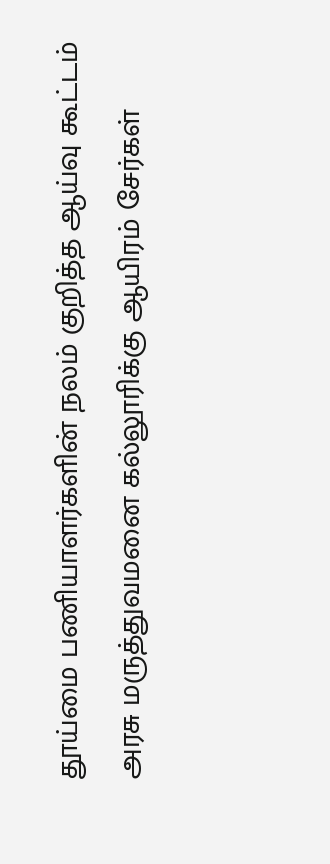தூய்மை பணியாளர்களின் நலம் குறித்த ஆய்வு கூட்டம்
அரசு மருத்துவமனை கல்லூரிக்கு ஆயிரம் சேர்கள்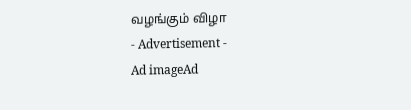வழங்கும் விழா
- Advertisement -
Ad imageAd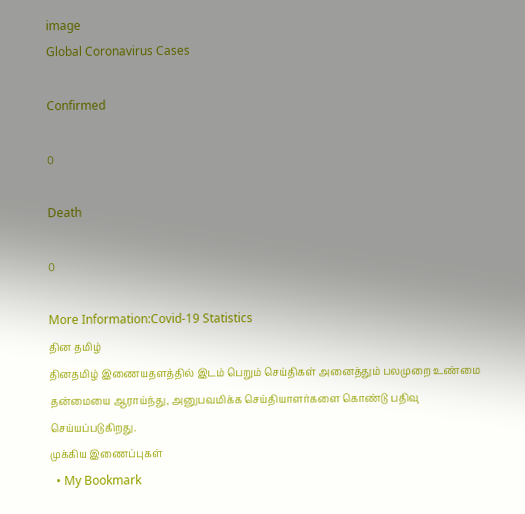image
Global Coronavirus Cases

Confirmed

0

Death

0

More Information:Covid-19 Statistics
தின தமிழ்
தினதமிழ் இணையதளத்தில் இடம் பெறும் செய்திகள் அனைத்தும் பலமுறை உண்மை தன்மையை ஆராய்ந்து, அனுபவமிக்க செய்தியாளர்களை கொண்டு பதிவு செய்யப்படுகிறது.
முக்கிய இணைப்புகள்
  • My Bookmark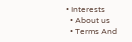• Interests
  • About us
  • Terms And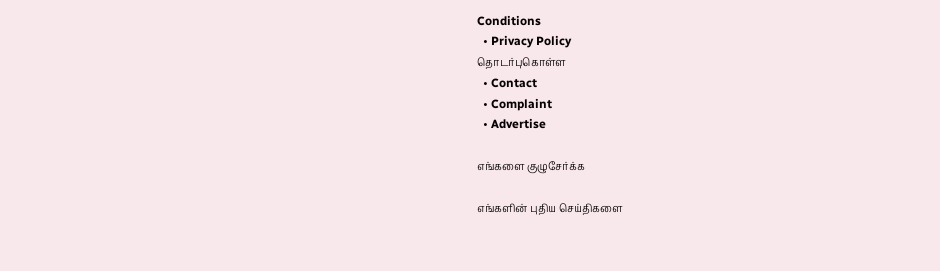Conditions
  • Privacy Policy
தொடர்புகொள்ள
  • Contact
  • Complaint
  • Advertise

எங்களை குழுசேர்க்க

எங்களின் புதிய செய்திகளை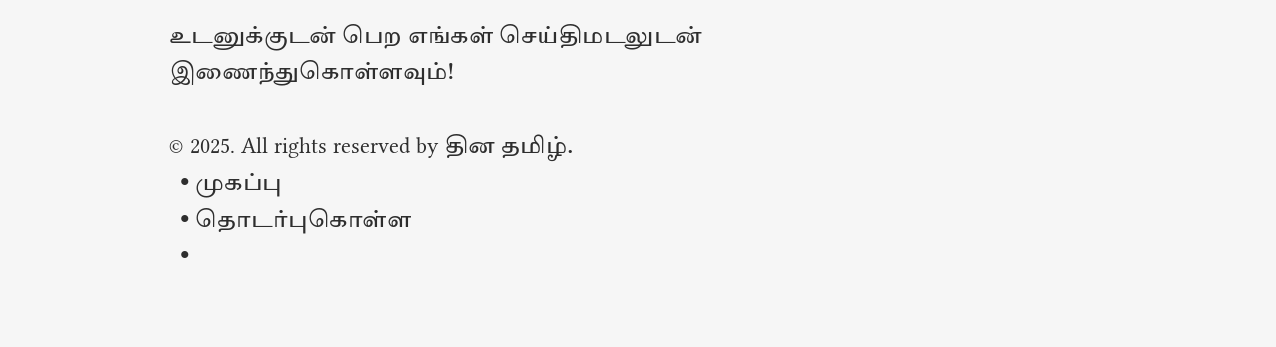உடனுக்குடன் பெற எங்கள் செய்திமடலுடன் இணைந்துகொள்ளவும்!

© 2025. All rights reserved by தின தமிழ்.
  • முகப்பு
  • தொடர்புகொள்ள
  •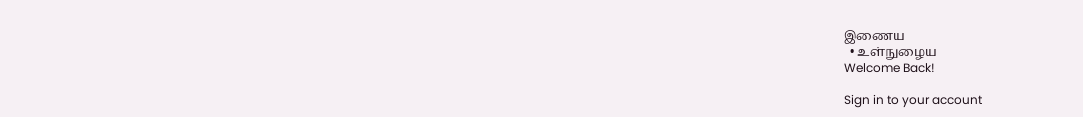இணைய
  • உள்நுழைய
Welcome Back!

Sign in to your account